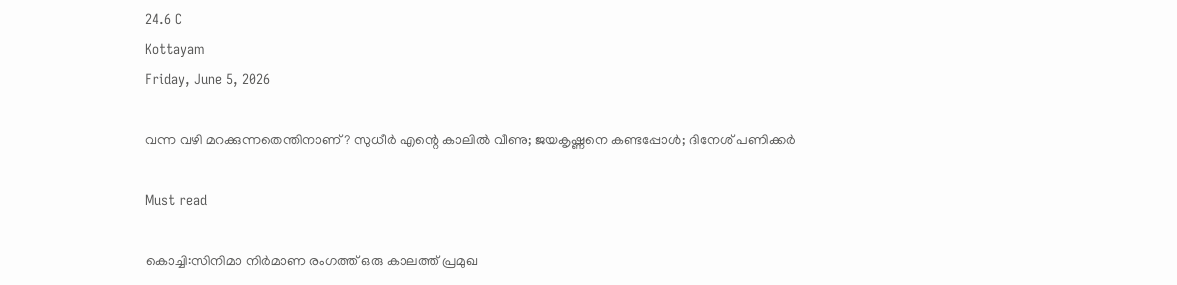24.6 C
Kottayam
Friday, June 5, 2026

വന്ന വഴി മറക്കുന്നതെന്തിനാണ്? സുധീര്‍ എന്റെ കാലില്‍ വീണു; ജയകൃഷ്ണനെ കണ്ടപ്പോള്‍; ദിനേശ് പണിക്കര്‍

Must read

കൊച്ചി:സിനിമാ നിര്‍മാണ രംഗത്ത് ഒരു കാലത്ത് പ്രമുഖ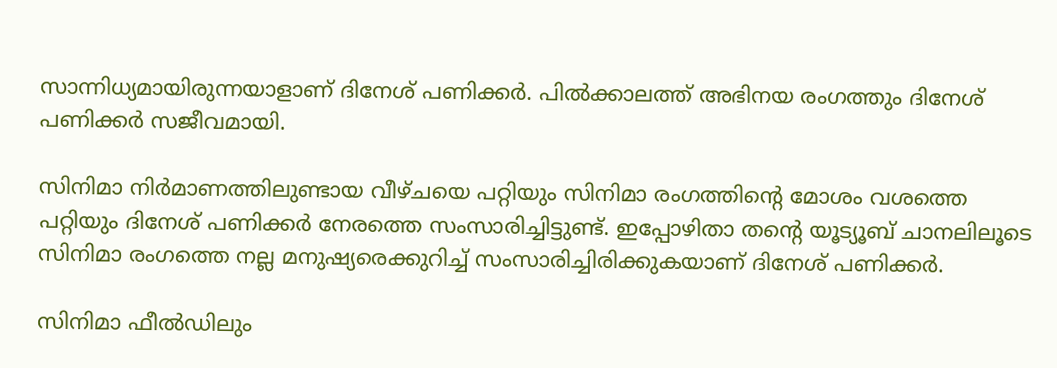സാന്നിധ്യമായിരുന്നയാളാണ് ദിനേശ് പണിക്കര്‍. പില്‍ക്കാലത്ത് അഭിനയ രംഗത്തും ദിനേശ് പണിക്കര്‍ സജീവമായി.

സിനിമാ നിര്‍മാണത്തിലുണ്ടായ വീഴ്ചയെ പറ്റിയും സിനിമാ രംഗത്തിന്റെ മോശം വശത്തെ പറ്റിയും ദിനേശ് പണിക്കര്‍ നേരത്തെ സംസാരിച്ചിട്ടുണ്ട്. ഇപ്പോഴിതാ തന്റെ യൂട്യൂബ് ചാനലിലൂടെ സിനിമാ രംഗത്തെ നല്ല മനുഷ്യരെക്കുറിച്ച്‌ സംസാരിച്ചിരിക്കുകയാണ് ദിനേശ് പണിക്കര്‍.

സിനിമാ ഫീല്‍ഡിലും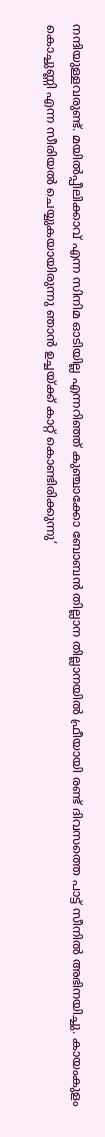നന്ദിയുള്ളവരുണ്ട്. മയില്‍പ്പീലിക്കാവ് എന്ന സിനിമ ഓടിയില്ല എന്നറിഞ്ഞ് കുഞ്ചാക്കോ ബോബന്‍ തില്ലാന തില്ലാനയില്‍ ഫ്രീയായി രണ്ട് ദിവസത്തെ പാട്ട് സീനില്‍ അഭിനയിച്ചു. കായംകുളം കൊച്ചുണ്ണി എന്ന സീരിയല്‍ ചെയ്യുകയായിരുന്നു ഞാന്‍ ഉച്ചയ്ക്ക് കാറ്റ് കൊണ്ടിരിക്കുന്നു’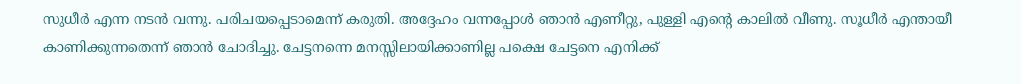സുധീര്‍ എന്ന നടന്‍ വന്നു. പരിചയപ്പെടാമെന്ന് കരുതി. അദ്ദേഹം വന്നപ്പോള്‍ ഞാന്‍ എണീറ്റു, പുള്ളി എന്റെ കാലില്‍ വീണു. സൂധീര്‍ എന്തായീ കാണിക്കുന്നതെന്ന് ഞാന്‍ ചോദിച്ചു. ചേട്ടനന്നെ മനസ്സിലായിക്കാണില്ല പക്ഷെ ചേട്ടനെ എനിക്ക്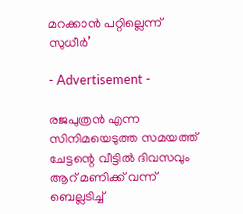മറക്കാന്‍ പറ്റില്ലെന്ന് സുധീര്‍’

- Advertisement -

രജപുത്രന്‍ എന്ന സിനിമയെടുത്ത സമയത്ത് ചേട്ടന്റെ വീട്ടില്‍ ദിവസവും ആറ് മണിക്ക് വന്ന് ബെല്ലടിച്ച്‌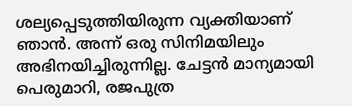ശല്യപ്പെടുത്തിയിരുന്ന വ്യക്തിയാണ് ഞാന്‍. അന്ന് ഒരു സിനിമയിലും അഭിനയിച്ചിരുന്നില്ല. ചേട്ടന്‍ മാന്യമായി പെരുമാറി, രജപുത്ര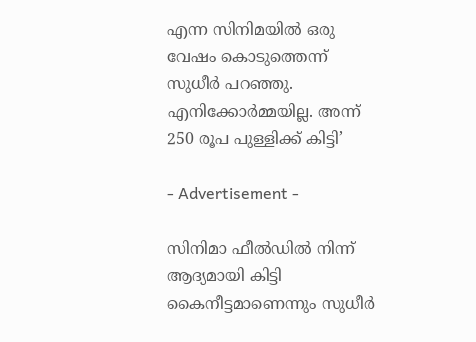എന്ന സിനിമയില്‍ ഒരു വേഷം കൊടുത്തെന്ന് സുധീര്‍ പറഞ്ഞു. എനിക്കോര്‍മ്മയില്ല. അന്ന് 250 രൂപ പുള്ളിക്ക് കിട്ടി’

- Advertisement -

സിനിമാ ഫീല്‍ഡില്‍ നിന്ന് ആദ്യമായി കിട്ടി കൈനീട്ടമാണെന്നും സുധീര്‍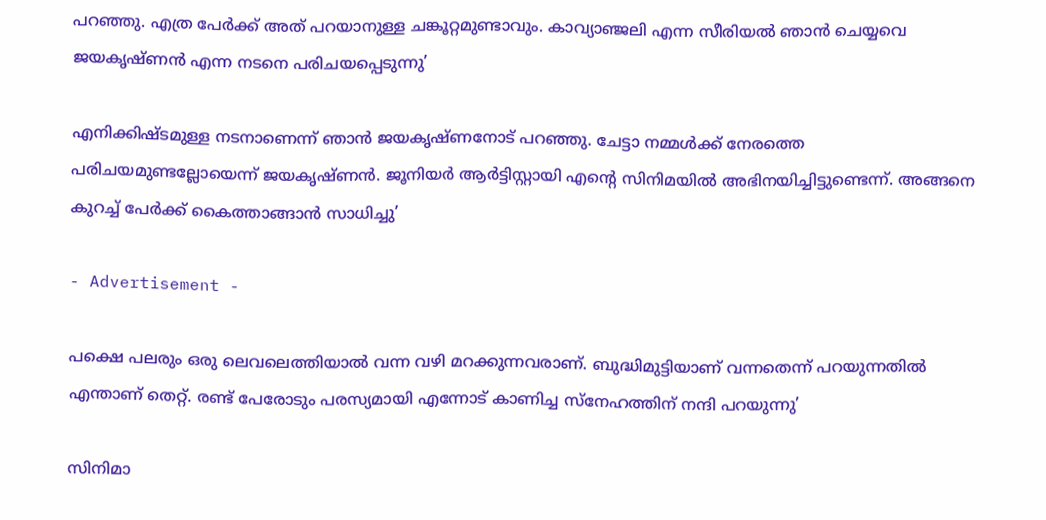പറഞ്ഞു. എത്ര പേര്‍ക്ക് അത് പറയാനുള്ള ചങ്കൂറ്റമുണ്ടാവും. കാവ്യാഞ്ജലി എന്ന സീരിയല്‍ ഞാന്‍ ചെയ്യവെ ജയകൃഷ്ണന്‍ എന്ന നടനെ പരിചയപ്പെടുന്നു’

എനിക്കിഷ്ടമുള്ള നടനാണെന്ന് ഞാന്‍ ജയകൃഷ്ണനോട് പറഞ്ഞു. ചേട്ടാ നമ്മള്‍ക്ക് നേരത്തെ പരിചയമുണ്ടല്ലോയെന്ന് ജയകൃഷ്ണന്‍. ജൂനിയര്‍ ആര്‍ട്ടിസ്റ്റായി എന്റെ സിനിമയില്‍ അഭിനയിച്ചിട്ടുണ്ടെന്ന്. അങ്ങനെ കുറച്ച്‌ പേര്‍ക്ക് കൈത്താങ്ങാന്‍ സാധിച്ചു’

- Advertisement -

പക്ഷെ പലരും ഒരു ലെവലെത്തിയാല്‍ വന്ന വഴി മറക്കുന്നവരാണ്. ബുദ്ധിമുട്ടിയാണ് വന്നതെന്ന് പറയുന്നതില്‍ എന്താണ് തെറ്റ്. രണ്ട് പേരോടും പരസ്യമായി എന്നോട് കാണിച്ച സ്നേഹത്തിന് നന്ദി പറയുന്നു’

സിനിമാ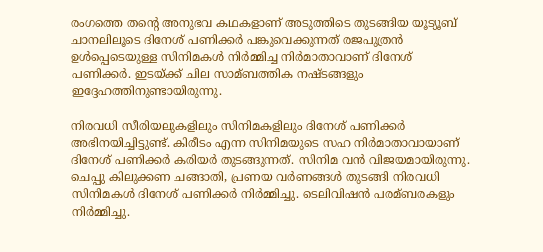രംഗത്തെ തന്റെ അനുഭവ കഥകളാണ് അടുത്തിടെ തുടങ്ങിയ യൂട്യൂബ് ചാനലിലൂടെ ദിനേശ് പണിക്കര്‍ പങ്കുവെക്കുന്നത് രജപുത്രന്‍ ഉള്‍പ്പെടെയുള്ള സിനിമകള്‍ നിര്‍മ്മിച്ച നിര്‍മാതാവാണ് ദിനേശ് പണിക്കര്‍. ഇടയ്ക്ക് ചില സാമ്ബത്തിക നഷ്ടങ്ങളും ഇദ്ദേഹത്തിനുണ്ടായിരുന്നു.

നിരവധി സീരിയലുകളിലും സിനിമകളിലും ദിനേശ് പണിക്കര്‍ അഭിനയിച്ചിട്ടുണ്ട്. കിരീടം എന്ന സിനിമയുടെ സഹ നിര്‍മാതാവായാണ് ദിനേശ് പണിക്കര്‍ കരിയര്‍ തുടങ്ങുന്നത്. സിനിമ വന്‍ വിജയമായിരുന്നു. ചെപ്പു കിലുക്കണ ചങ്ങാതി, പ്രണയ വര്‍ണങ്ങള്‍ തുടങ്ങി നിരവധി സിനിമകള്‍ ദിനേശ് പണിക്കര്‍ നിര്‍മ്മിച്ചു. ടെലിവിഷന്‍ പരമ്ബരകളും നിര്‍മ്മിച്ചു.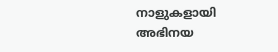നാളുകളായി അഭിനയ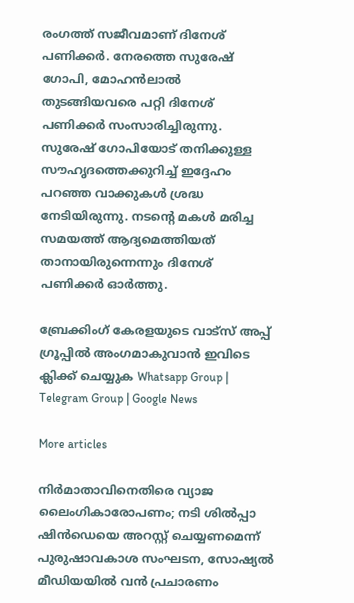രംഗത്ത് സജീവമാണ് ദിനേശ് പണിക്കര്‍. നേരത്തെ സുരേഷ് ഗോപി, മോഹന്‍ലാല്‍ തുടങ്ങിയവരെ പറ്റി ദിനേശ് പണിക്കര്‍ സംസാരിച്ചിരുന്നു. സുരേഷ് ഗോപിയോട് തനിക്കുള്ള സൗഹൃദത്തെക്കുറിച്ച്‌ ഇദ്ദേഹം പറഞ്ഞ വാക്കുകള്‍ ശ്രദ്ധ നേടിയിരുന്നു. നടന്റെ മകള്‍ മരിച്ച സമയത്ത് ആദ്യമെത്തിയത് താനായിരുന്നെന്നും ദിനേശ് പണിക്കര്‍ ഓര്‍ത്തു.

ബ്രേക്കിംഗ് കേരളയുടെ വാട്സ് അപ്പ് ഗ്രൂപ്പിൽ അംഗമാകുവാൻ ഇവിടെ ക്ലിക്ക് ചെയ്യുക Whatsapp Group | Telegram Group | Google News

More articles

നിർമാതാവിനെതിരെ വ്യാജ ലൈംഗികാരോപണം; നടി ശിൽപ്പാ ഷിൻഡെയെ അറസ്റ്റ് ചെയ്യണമെന്ന് പുരുഷാവകാശ സംഘടന, സോഷ്യൽ മീഡിയയിൽ വൻ പ്രചാരണം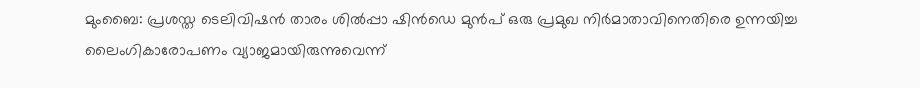മുംബൈ: പ്രശസ്ത ടെലിവിഷൻ താരം ശിൽപ്പാ ഷിൻഡെ മുൻപ് ഒരു പ്രമുഖ നിർമാതാവിനെതിരെ ഉന്നയിച്ച ലൈംഗികാരോപണം വ്യാജമായിരുന്നുവെന്ന്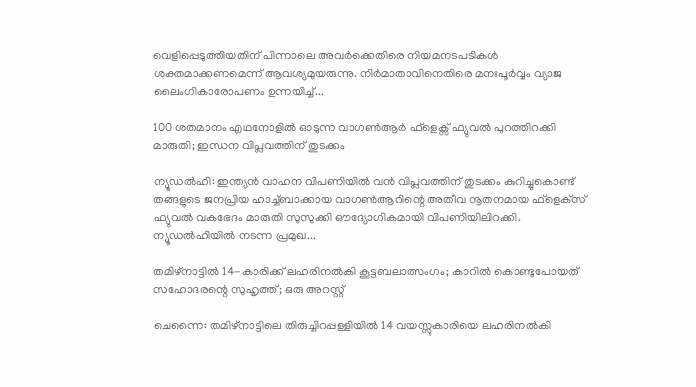വെളിപ്പെടുത്തിയതിന് പിന്നാലെ അവർക്കെതിരെ നിയമനടപടികൾ ശക്തമാക്കണമെന്ന് ആവശ്യമുയരുന്നു. നിർമാതാവിനെതിരെ മനഃപൂർവ്വം വ്യാജ ലൈംഗികാരോപണം ഉന്നയിച്ച്...

100 ശതമാനം എഥനോളിൽ ഓടുന്ന വാഗൺആർ ഫ്ളെക്സ് ഫ്യുവൽ പുറത്തിറക്കി മാരുതി; ഇന്ധന വിപ്ലവത്തിന് തുടക്കം

ന്യൂഡൽഹി: ഇന്ത്യൻ വാഹന വിപണിയിൽ വൻ വിപ്ലവത്തിന് തുടക്കം കുറിച്ചുകൊണ്ട് തങ്ങളുടെ ജനപ്രിയ ഹാച്ച്ബാക്കായ വാഗൺആറിന്റെ അതീവ നൂതനമായ ഫ്‌ളെക്‌സ് ഫ്യുവൽ വകഭേദം മാരുതി സുസുക്കി ഔദ്യോഗികമായി വിപണിയിലിറക്കി. ന്യൂഡൽഹിയിൽ നടന്ന പ്രമുഖ...

തമിഴ്നാട്ടിൽ 14-കാരിക്ക് ലഹരിനൽകി കൂട്ടബലാത്സംഗം; കാറിൽ കൊണ്ടുപോയത് സഹോദരന്റെ സുഹൃത്ത്; ഒരു അറസ്റ്റ്

ചെന്നൈ: തമിഴ്നാട്ടിലെ തിരുച്ചിറപ്പള്ളിയിൽ 14 വയസ്സുകാരിയെ ലഹരിനൽകി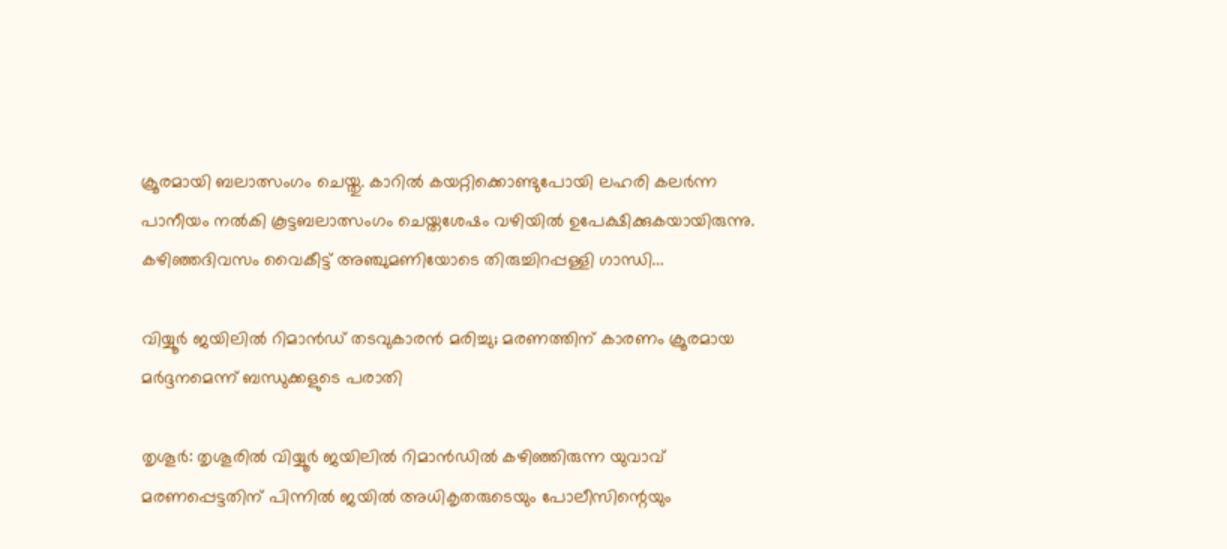ക്രൂരമായി ബലാത്സംഗം ചെയ്തു. കാറിൽ കയറ്റിക്കൊണ്ടുപോയി ലഹരി കലർന്ന പാനീയം നൽകി കൂട്ടബലാത്സംഗം ചെയ്തശേഷം വഴിയിൽ ഉപേക്ഷിക്കുകയായിരുന്നു. കഴിഞ്ഞദിവസം വൈകീട്ട് അഞ്ചുമണിയോടെ തിരുച്ചിറപ്പള്ളി ഗാന്ധി...

വിയ്യൂർ ജയിലിൽ റിമാൻഡ് തടവുകാരൻ മരിച്ചു; മരണത്തിന് കാരണം ക്രൂരമായ മർദ്ദനമെന്ന് ബന്ധുക്കളുടെ പരാതി

തൃശൂർ: തൃശൂരിൽ വിയ്യൂർ ജയിലിൽ റിമാൻഡിൽ കഴിഞ്ഞിരുന്ന യുവാവ് മരണപ്പെട്ടതിന് പിന്നിൽ ജയിൽ അധികൃതരുടെയും പോലീസിന്റെയും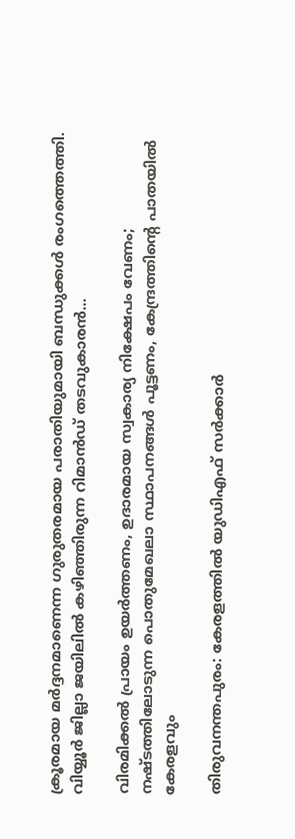ക്രൂരമായ മർദ്ദനമാണെന്ന ഗുരുതരമായ പരാതിയുമായി ബന്ധുക്കൾ രംഗത്തെത്തി. വിയ്യൂർ ജില്ലാ ജയിലിൽ കഴിഞ്ഞിരുന്ന റിമാൻഡ് തടവുകാരൻ...

വിരമിക്കൽ പ്രായം ഉയർത്തണം, ഉദാരമായ സ്വകാര്യ നിക്ഷേപം വേണം; നഷ്ടത്തിലോടുന്ന പൊതുമേഖലാ സ്ഥാപനങ്ങള്‍ പൂട്ടണം, കേന്ദ്രത്തിന്റെ പാതയില്‍ കേരളവും

തിരുവനന്തപുരം: കേരളത്തിൽ യുഡിഎഫ് സർക്കാർ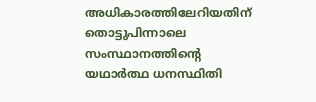അധികാരത്തിലേറിയതിന് തൊട്ടുപിന്നാലെ സംസ്ഥാനത്തിന്റെ യഥാർത്ഥ ധനസ്ഥിതി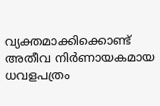വ്യക്തമാക്കിക്കൊണ്ട് അതീവ നിർണായകമായ ധവളപത്രം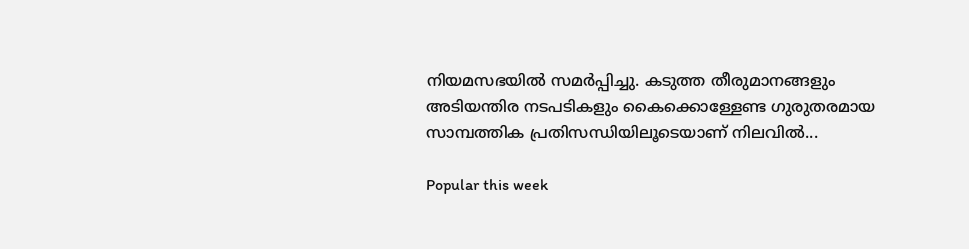നിയമസഭയിൽ സമർപ്പിച്ചു. കടുത്ത തീരുമാനങ്ങളും അടിയന്തിര നടപടികളും കൈക്കൊള്ളേണ്ട ഗുരുതരമായ സാമ്പത്തിക പ്രതിസന്ധിയിലൂടെയാണ് നിലവിൽ...

Popular this week